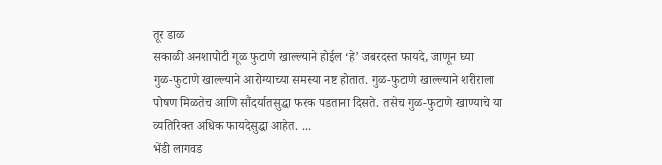तूर डाळ
सकाळी अनशापोटी गूळ फुटाणे खाल्ल्याने होईल ‘हे’ जबरदस्त फायदे, जाणून घ्या
गुळ-फुटाणे खाल्ल्याने आरोग्याच्या समस्या नष्ट होतात. गुळ-फुटाणे खाल्ल्याने शरीराला पोषण मिळतेच आणि सौंदर्यातसुद्धा फरक पडताना दिसते. तसेच गुळ-फुटाणे खाण्याचे या व्यतिरिक्त अधिक फायदेसुद्धा आहेत. ...
भेंडी लागवड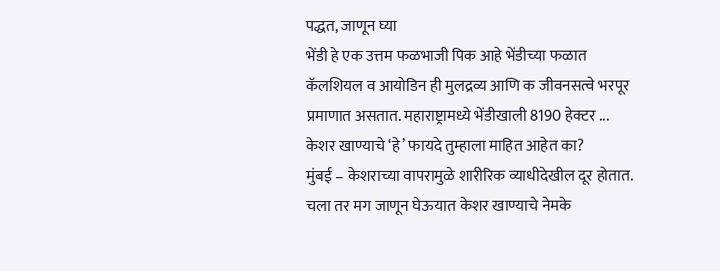पद्धत, जाणून घ्या
भेंडी हे एक उत्तम फळभाजी पिक आहे भेंडीच्या फळात कॅलशियल व आयोडिन ही मुलद्रव्य आणि क जीवनसत्वे भरपूर प्रमाणात असतात. महाराष्ट्रामध्ये भेंडीखाली 8190 हेक्टर ...
केशर खाण्याचे ‘हे’ फायदे तुम्हाला माहित आहेत का?
मुंबई – केशराच्या वापरामुळे शारीरिक व्याधीदेखील दूर होतात. चला तर मग जाणून घेऊयात केशर खाण्याचे नेमके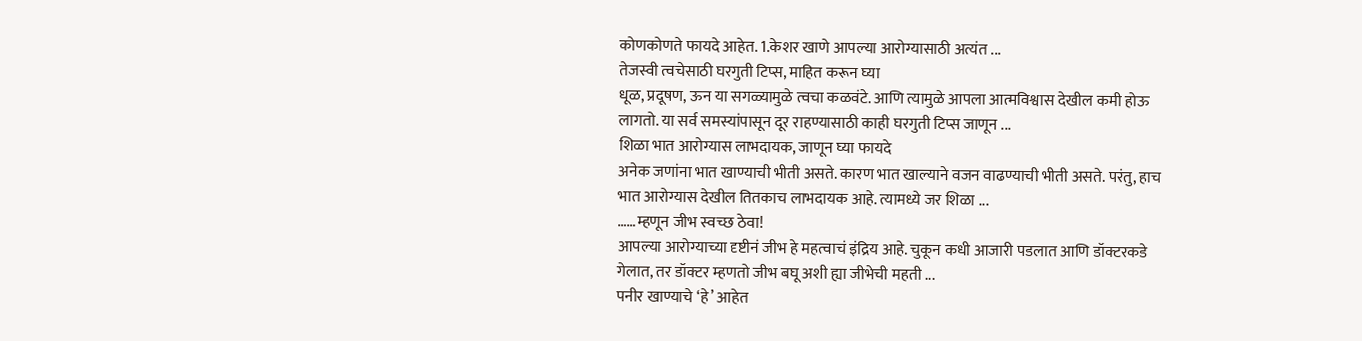कोणकोणते फायदे आहेत. 1.केशर खाणे आपल्या आरोग्यासाठी अत्यंत ...
तेजस्वी त्वचेसाठी घरगुती टिप्स, माहित करून घ्या
धूळ, प्रदूषण, ऊन या सगळ्यामुळे त्वचा कळवंटे. आणि त्यामुळे आपला आत्मविश्वास देखील कमी होऊ लागतो. या सर्व समस्यांपासून दूर राहण्यासाठी काही घरगुती टिप्स जाणून ...
शिळा भात आरोग्यास लाभदायक, जाणून घ्या फायदे
अनेक जणांना भात खाण्याची भीती असते. कारण भात खाल्याने वजन वाढण्याची भीती असते. परंतु, हाच भात आरोग्यास देखील तितकाच लाभदायक आहे. त्यामध्ये जर शिळा ...
……म्हणून जीभ स्वच्छ ठेवा!
आपल्या आरोग्याच्या दृष्टीनं जीभ हे महत्वाचं इंद्रिय आहे. चुकून कधी आजारी पडलात आणि डॉक्टरकडे गेलात, तर डॉक्टर म्हणतो जीभ बघू अशी ह्या जीभेची महती ...
पनीर खाण्याचे ‘हे’ आहेत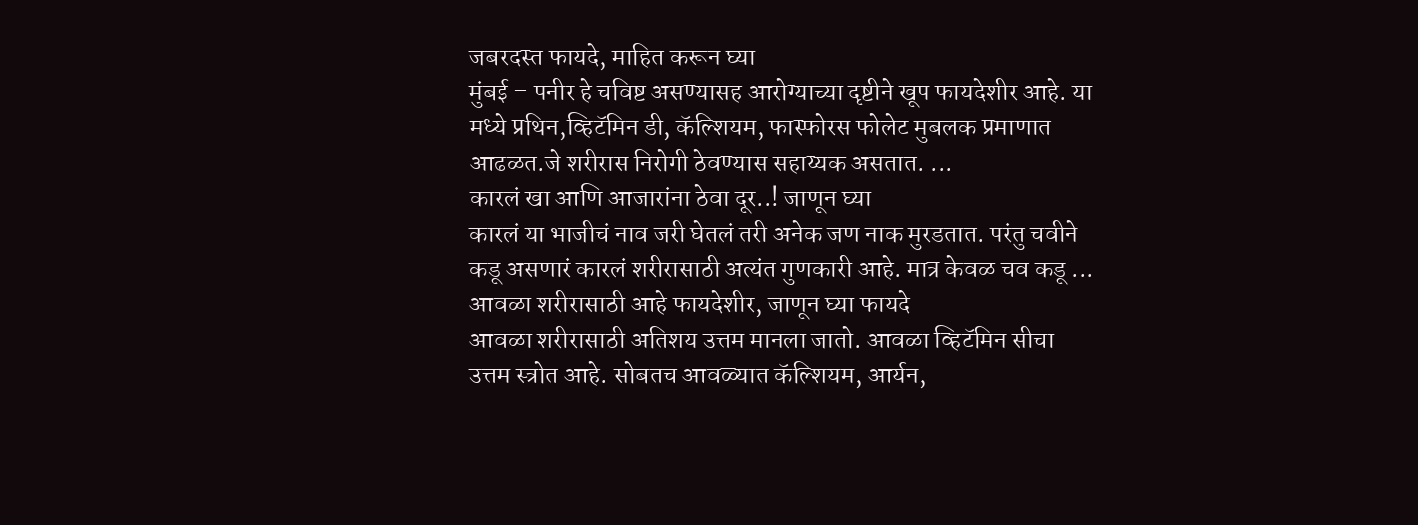जबरदस्त फायदे, माहित करून घ्या
मुंबई – पनीर हे चविष्ट असण्यासह आरोग्याच्या दृष्टीने खूप फायदेशीर आहे. या मध्ये प्रथिन,व्हिटॅमिन डी, कॅल्शियम, फास्फोरस फोलेट मुबलक प्रमाणात आढळत.जे शरीरास निरोगी ठेवण्यास सहाय्यक असतात. ...
कारलं खा आणि आजारांना ठेवा दूर..! जाणून घ्या
कारलं या भाजीचं नाव जरी घेतलं तरी अनेक जण नाक मुरडतात. परंतु चवीने कडू असणारं कारलं शरीरासाठी अत्यंत गुणकारी आहे. मात्र केवळ चव कडू ...
आवळा शरीरासाठी आहे फायदेशीर, जाणून घ्या फायदे
आवळा शरीरासाठी अतिशय उत्तम मानला जातो. आवळा व्हिटॅमिन सीचा उत्तम स्त्रोत आहे. सोबतच आवळ्यात कॅल्शियम, आर्यन,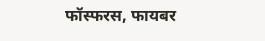फॉस्फरस, फायबर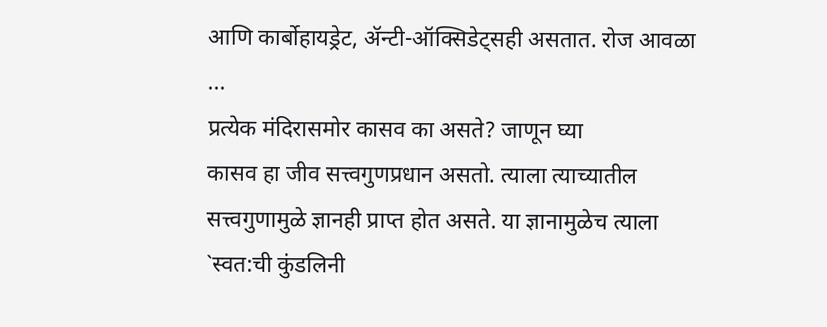आणि कार्बोहायड्रेट, ॲन्टी-ऑक्सिडेट्सही असतात. रोज आवळा ...
प्रत्येक मंदिरासमोर कासव का असते? जाणून घ्या
कासव हा जीव सत्त्वगुणप्रधान असतो. त्याला त्याच्यातील सत्त्वगुणामुळे ज्ञानही प्राप्त होत असते. या ज्ञानामुळेच त्याला `स्वत:ची कुंडलिनी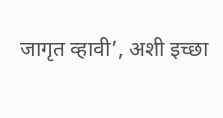जागृत व्हावी’, अशी इच्छा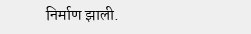निर्माण झाली.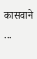कासवाने ...